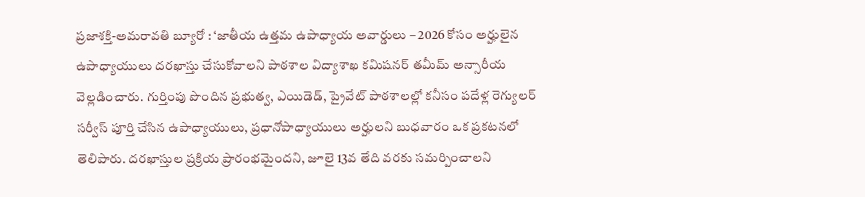ప్రజాశక్తి-అమరావతి బ్యూరో : ‘జాతీయ ఉత్తమ ఉపాధ్యాయ అవార్డులు – 2026 కోసం అర్హులైన ఉపాధ్యాయులు దరఖాస్తు చేసుకోవాలని పాఠశాల విద్యాశాఖ కమిషనర్ తమీమ్ అన్సారీయ వెల్లడించారు. గుర్తింపు పొందిన ప్రభుత్వ, ఎయిడెడ్, ప్రైవేట్ పాఠశాలల్లో కనీసం పదేళ్ల రెగ్యులర్ సర్వీస్ పూర్తి చేసిన ఉపాధ్యాయులు, ప్రధానోపాధ్యాయులు అర్హులని బుధవారం ఒక ప్రకటనలో తెలిపారు. దరఖాస్తుల ప్రక్రియ ప్రారంభమైందని, జూలై 13వ తేది వరకు సమర్పించాలని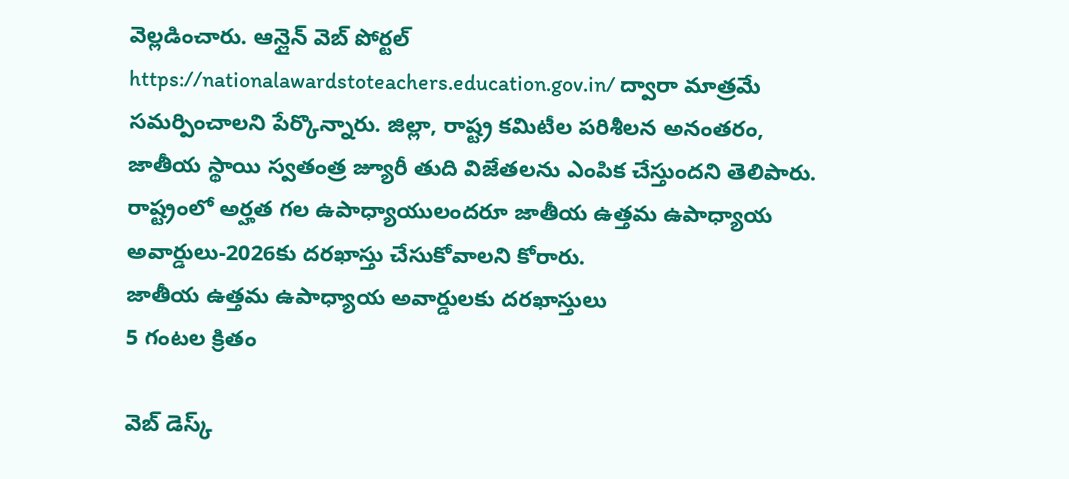వెల్లడించారు. ఆన్లైన్ వెబ్ పోర్టల్ https://nationalawardstoteachers.education.gov.in/ ద్వారా మాత్రమే సమర్పించాలని పేర్కొన్నారు. జిల్లా, రాష్ట్ర కమిటీల పరిశీలన అనంతరం, జాతీయ స్థాయి స్వతంత్ర జ్యూరీ తుది విజేతలను ఎంపిక చేస్తుందని తెలిపారు. రాష్ట్రంలో అర్హత గల ఉపాధ్యాయులందరూ జాతీయ ఉత్తమ ఉపాధ్యాయ అవార్డులు-2026కు దరఖాస్తు చేసుకోవాలని కోరారు.
జాతీయ ఉత్తమ ఉపాధ్యాయ అవార్డులకు దరఖాస్తులు
5 గంటల క్రితం

వెబ్ డెస్క్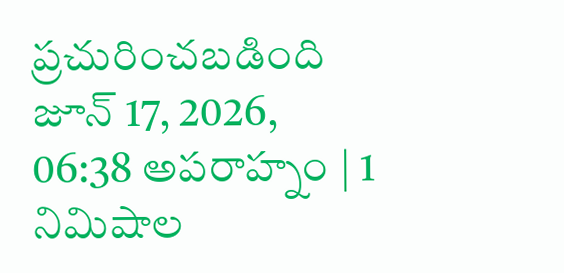ప్రచురించబడింది జూన్ 17, 2026, 06:38 అపరాహ్నం | 1 నిమిషాల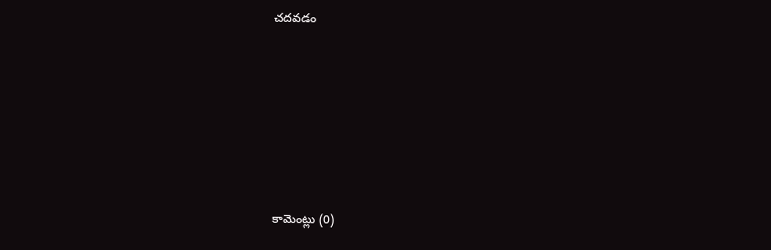చదవడం






కామెంట్లు (0)